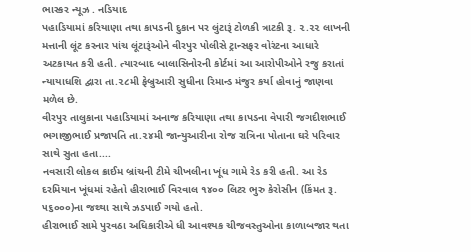ભાસ્કર ન્યૂઝ . નડિયાદ
પહાડિયામાં કરિયાણા તથા કાપડની દુકાન પર લુંટારૂં ટોળકી ત્રાટકી રૂ. ૨.૨૨ લાખની મત્તાની લૂંટ કરનાર પાંચ લૂંટારૂંઓને વીરપુર પોલીસે ટ્રાન્સફર વોરંટના આધારે અટકાયત કરી હતી. ત્યારબાદ બાલાસિનોરની કોર્ટમાં આ આરોપીઓને રજુ કરાતાં ન્યાયાધશિ દ્વારા તા.૨૮મી ફેબ્રુઆરી સુધીના રિમાન્ડ મંજુર કર્યા હોવાનું જાણવા મળેલ છે.
વીરપુર તાલુકાના પહાડિયામાં અનાજ કરિયાણા તથા કાપડના વેપારી જગદીશભાઈ ભગાજીભાઈ પ્રજાપતિ તા.૨૪મી જાન્યુઆરીના રોજ રાત્રિના પોતાના ઘરે પરિવાર સાથે સુતા હતા....
નવસારી લોકલ ક્રાઈમ બ્રાંચની ટીમે ચીખલીના ખૂંધ ગામે રેડ કરી હતી. આ રેડ દરમિયાન ખૂંધમાં રહેતો હીરાભાઈ વિરવાલ ૧૪૦૦ લિટર ભુરુ કેરોસીન (કિંમત રૂ. ૫૬૦૦૦)ના જથ્થા સાથે ઝડપાઈ ગયો હતો.
હીરાભાઈ સામે પુરવઠા અધિકારીએ ધી આવશ્યક ચીજવસ્તુઓના કાળાબજાર થતા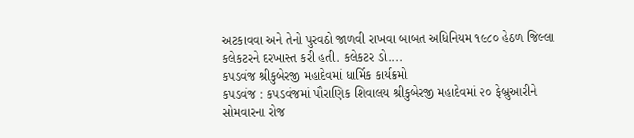અટકાવવા અને તેનો પુરવઠો જાળવી રાખવા બાબત અધિનિયમ ૧૯૮૦ હેઠળ જિલ્લા કલેકટરને દરખાસ્ત કરી હતી. કલેકટર ડો....
કપડવંજ શ્રીકુબેરજી મહાદેવમાં ધાર્મિક કાર્યક્રમો
કપડવંજ : કપડવંજમાં પૌરાણિક શિવાલય શ્રીકુબેરજી મહાદેવમાં ૨૦ ફેબ્રુઆરીને સોમવારના રોજ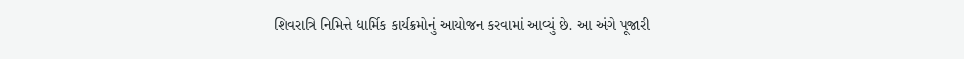શિવરાત્રિ નિમિત્તે ધાર્મિક કાર્યક્રમોનું આયોજન કરવામાં આવ્યું છે. આ અંગે પૂજારી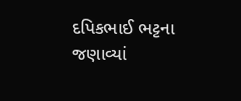દપિકભાઈ ભટ્ટના જણાવ્યાં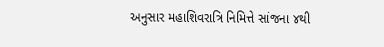અનુસાર મહાશિવરાત્રિ નિમિત્તે સાંજના ૪થી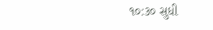૧૦:૩૦ સુધી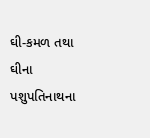ઘી-કમળ તથા ઘીના પશુપતિનાથના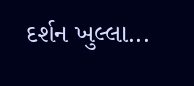દર્શન ખુલ્લા...